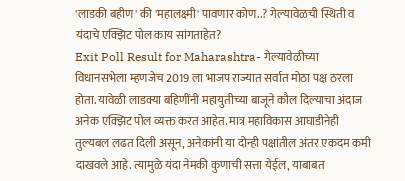'लाडकी बहीण' की 'महालक्ष्मी' पावणार कोण..? गेल्यावेळची स्थिती व यंदाचे एक्झिट पोल काय सांगताहेत?
Exit Poll Result for Maharashtra- गेल्यावेळीच्या विधानसभेला म्हणजेच 2019 ला भाजप राज्यात सर्वात मोठा पक्ष ठरला होता. यावेळी लाडक्या बहिणींनी महायुतीच्या बाजूने कौल दिल्याचा अंदाज अनेक एक्झिट पोल व्यक्त करत आहेत. मात्र महाविकास आघाडीनेही तुल्यबल लढत दिली असून, अनेकांनी या दोन्ही पक्षांतील अंतर एकदम कमी दाखवले आहे. त्यामुळे यंदा नेमकी कुणाची सत्ता येईल, याबाबत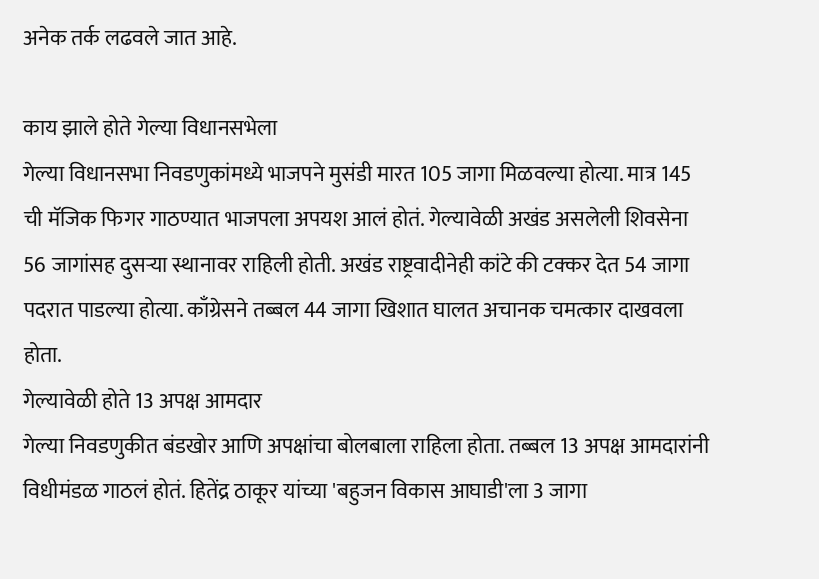अनेक तर्क लढवले जात आहे.

काय झाले होते गेल्या विधानसभेला
गेल्या विधानसभा निवडणुकांमध्ये भाजपने मुसंडी मारत 105 जागा मिळवल्या होत्या. मात्र 145 ची मॅजिक फिगर गाठण्यात भाजपला अपयश आलं होतं. गेल्यावेळी अखंड असलेली शिवसेना 56 जागांसह दुसऱ्या स्थानावर राहिली होती. अखंड राष्ट्रवादीनेही कांटे की टक्कर देत 54 जागा पदरात पाडल्या होत्या. काँग्रेसने तब्बल 44 जागा खिशात घालत अचानक चमत्कार दाखवला होता.
गेल्यावेळी होते 13 अपक्ष आमदार
गेल्या निवडणुकीत बंडखोर आणि अपक्षांचा बोलबाला राहिला होता. तब्बल 13 अपक्ष आमदारांनी विधीमंडळ गाठलं होतं. हितेंद्र ठाकूर यांच्या 'बहुजन विकास आघाडी'ला 3 जागा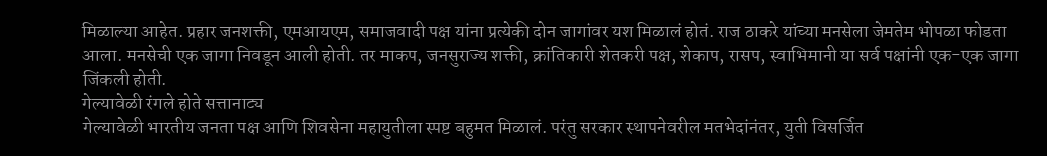मिळाल्या आहेत. प्रहार जनशक्ती, एमआयएम, समाजवादी पक्ष यांना प्रत्येकी दोन जागांवर यश मिळालं होतं. राज ठाकरे यांच्या मनसेला जेमतेम भोपळा फोडता आला. मनसेची एक जागा निवडून आली होती. तर माकप, जनसुराज्य शक्ती, क्रांतिकारी शेतकरी पक्ष, शेकाप, रासप, स्वाभिमानी या सर्व पक्षांनी एक-एक जागा जिंकली होती.
गेल्यावेळी रंगले होते सत्तानाट्य
गेल्यावेळी भारतीय जनता पक्ष आणि शिवसेना महायुतीला स्पष्ट बहुमत मिळालं. परंतु सरकार स्थापनेवरील मतभेदांनंतर, युती विसर्जित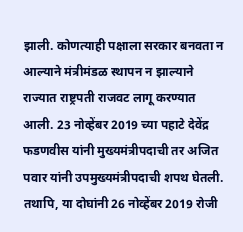झाली. कोणत्याही पक्षाला सरकार बनवता न आल्याने मंत्रीमंडळ स्थापन न झाल्याने राज्यात राष्ट्रपती राजवट लागू करण्यात आली. 23 नोव्हेंबर 2019 च्या पहाटे देवेंद्र फडणवीस यांनी मुख्यमंत्रीपदाची तर अजित पवार यांनी उपमुख्यमंत्रीपदाची शपथ घेतली. तथापि, या दोघांनी 26 नोव्हेंबर 2019 रोजी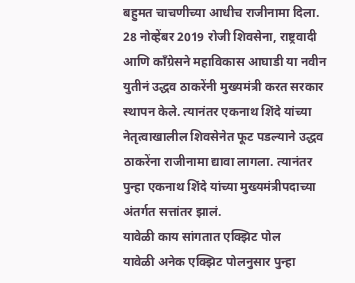बहुमत चाचणीच्या आधीच राजीनामा दिला. 28 नोव्हेंबर 2019 रोजी शिवसेना, राष्ट्रवादी आणि काँग्रेसने महाविकास आघाडी या नवीन युतीनं उद्धव ठाकरेंनी मुख्यमंत्री करत सरकार स्थापन केले. त्यानंतर एकनाथ शिंदे यांच्या नेतृत्वाखालील शिवसेनेत फूट पडल्याने उद्धव ठाकरेंना राजीनामा द्यावा लागला. त्यानंतर पुन्हा एकनाथ शिंदे यांच्या मुख्यमंत्रीपदाच्या अंतर्गत सत्तांतर झालं.
यावेळी काय सांगतात एक्झिट पोल
यावेळी अनेक एक्झिट पोलनुसार पुन्हा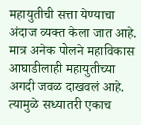महायुतीची सत्ता येण्याचा अंदाज व्यक्त केला जात आहे. मात्र अनेक पोलने महाविकास आघाडीलाही महायुतीच्या अगदी जवळ दाखवलं आहे. त्यामुळे सध्यातरी एकाच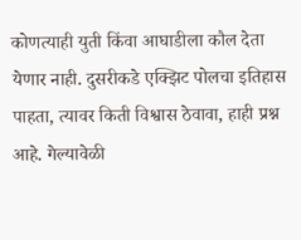कोणत्याही युती किंवा आघाडीला कौल देता येणार नाही. दुसरीकडे एक्झिट पोलचा इतिहास पाहता, त्यावर किती विश्वास ठेवावा, हाही प्रश्न आहे. गेल्यावेळी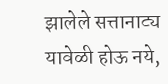झालेले सत्तानाट्य यावेळी होऊ नये,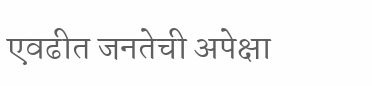एवढीत जनतेची अपेक्षा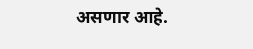असणार आहे.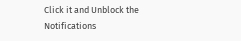Click it and Unblock the Notifications